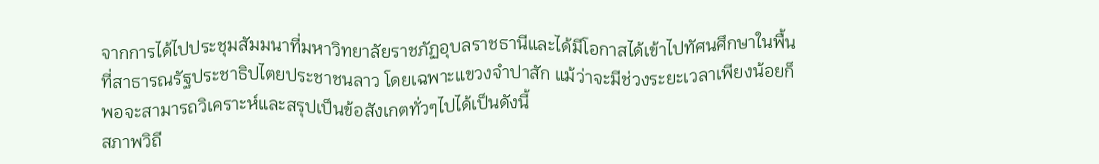จากการได้ไปประชุมสัมมนาที่มหาวิทยาลัยราชภัฏอุบลราชธานีและได้มีโอกาสได้เข้าไปทัศนศึกษาในพื้นที่สาธารณรัฐประชาธิปไตยประชาชนลาว โดยเฉพาะแขวงจำปาสัก แม้ว่าจะมีช่วงระยะเวลาเพียงน้อยก็พอจะสามารถวิเคราะห์และสรุปเป็นข้อสังเกตทั่วๆไปได้เป็นดังนี้
สภาพวิถี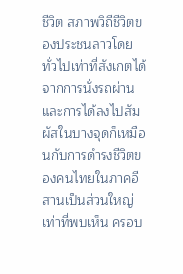ชีวิต สภาพวิถีชีวิตของประชนลาวโดยทั่วไปเท่าที่สังเกตได้จากการนั่งรถผ่านและการได้ลงไปสัมผัสในบางจุดก็เหมือนกับการดำรงชีวิตของคนไทยในภาคอีสานเป็นส่วนใหญ่
เท่าที่พบเห็น ครอบ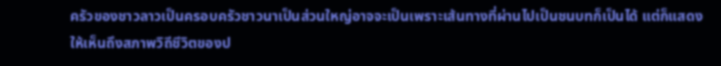ครัวของชาวลาวเป็นครอบครัวชาวนาเป็นส่วนใหญ่อาจจะเป็นเพราะเส้นทางที่ผ่านไปเป็นชนบทก็เป็นได้ แต่ก็แสดงให้เห็นถึงสภาพวิถีชีวิตของป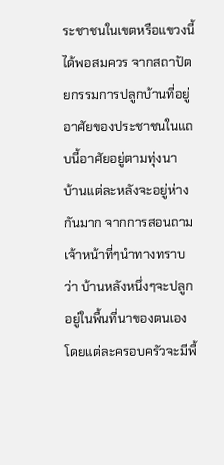ระชาชนในเขตหรือแขวงนี้ได้พอสมควร จากสถาปัตยกรรมการปลูกบ้านที่อยู่อาศัยของประชาชนในแถบนี้อาศัยอยู่ตามทุ่งนา
บ้านแต่ละหลังจะอยู่ห่างกันมาก จากการสอนถามเจ้าหน้าที่ๆนำทางทราบว่า บ้านหลังหนึ่งๆจะปลูกอยู่ในพื้นที่นาของตนเอง โดยแต่ละครอบครัวจะมีพื้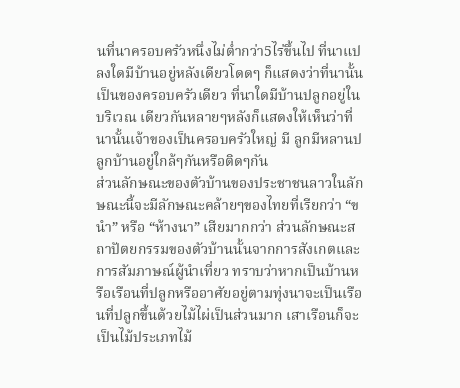นที่นาครอบครัวหนึ่งไม่ต่ำกว่า5ไร่ขึ้นไป ที่นาแปลงใดมีบ้านอยู่หลังเดียวโดดๆ ก็แสดงว่าที่นานั้นเป็นของครอบครัวเดียว ที่นาใดมีบ้านปลูกอยู่ในบริเวณ เดียวกันหลายๆหลังก็แสดงให้เห็นว่าที่นานั้นเจ้าของเป็นครอบครัวใหญ่ มี ลูกมีหลานปลูกบ้านอยู่ใกล้ๆกันหรือติดๆกัน
ส่วนลักษณะของตัวบ้านของประชาชนลาวในลักษณะนี้จะมีลักษณะคล้ายๆของไทยที่เรียกว่า “ขนำ” หรือ “ห้างนา” เสียมากกว่า ส่วนลักษณะสถาปัตยกรรมของตัวบ้านนั้นจากการสังเกตและการสัมภาษณ์ผู้นำเที่ยว ทราบว่าหากเป็นบ้านหรือเรือนที่ปลูกหรืออาศัยอยู่ตามทุ่งนาจะเป็นเรือนที่ปลูกขึ้นด้วยไม้ไผ่เป็นส่วนมาก เสาเรือนก็จะเป็นไม้ประเภทไม้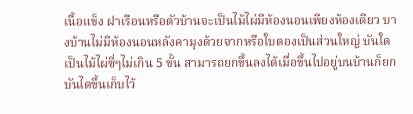เนื้อแข็ง ฝาเรือนหรือตัวบ้านจะเป็นไม้ไผ่มีห้องนอนเพียงห้องเดียว บางบ้านไม่มีห้องนอนหลังคามุงด้วยจากหรือใบตองเป็นส่วนใหญ่ บันใดเป็นไม้ไผ่ซี่ๆไม่เกิน 5 ขั้น สามารถยกขึ้นลงได้เมื่อขึ้นไปอยู่บนบ้านก็ยกบันไดขึ้นเก็บไว้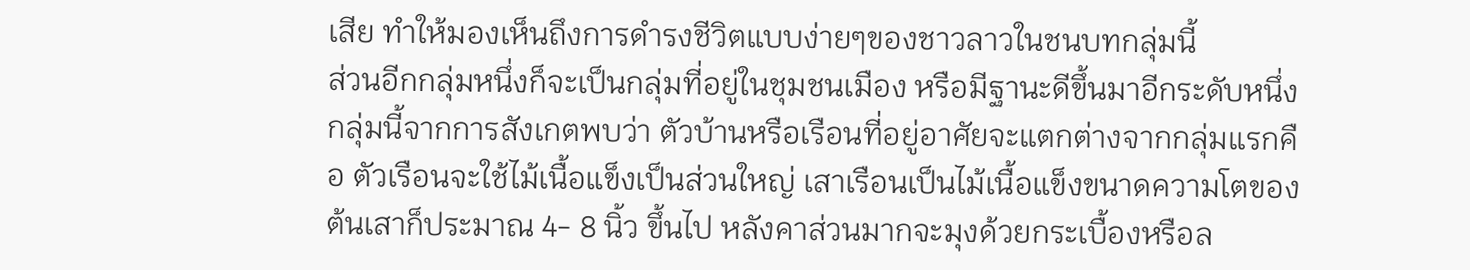เสีย ทำให้มองเห็นถึงการดำรงชีวิตแบบง่ายๆของชาวลาวในชนบทกลุ่มนี้
ส่วนอีกกลุ่มหนึ่งก็จะเป็นกลุ่มที่อยู่ในชุมชนเมือง หรือมีฐานะดีขึ้นมาอีกระดับหนึ่ง กลุ่มนี้จากการสังเกตพบว่า ตัวบ้านหรือเรือนที่อยู่อาศัยจะแตกต่างจากกลุ่มแรกคือ ตัวเรือนจะใช้ไม้เนื้อแข็งเป็นส่วนใหญ่ เสาเรือนเป็นไม้เนื้อแข็งขนาดความโตของต้นเสาก็ประมาณ 4- 8 นิ้ว ขึ้นไป หลังคาส่วนมากจะมุงด้วยกระเบื้องหรือล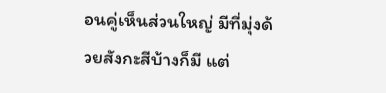อนคู่เห็นส่วนใหญ่ มีที่มุ่งด้วยสังกะสีบ้างก็มี แต่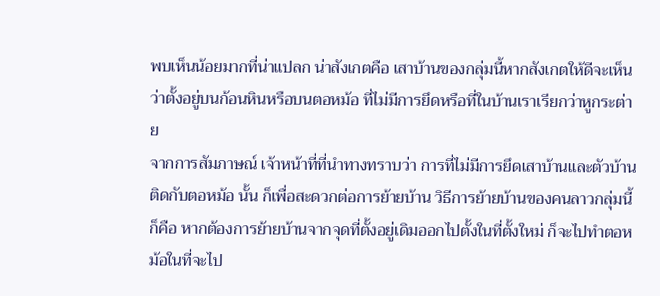พบเห็นน้อยมากที่น่าแปลก น่าสังเกตคือ เสาบ้านของกลุ่มนี้หากสังเกตให้ดีจะเห็นว่าตั้งอยู่บนก้อนหินหรือบนตอหม้อ ที่ไม่มีการยึดหรือที่ในบ้านเราเรียกว่าหูกระต่าย
จากการสัมภาษณ์ เจ้าหน้าที่ที่นำทางทราบว่า การที่ไม่มีการยึดเสาบ้านและตัวบ้านติดกับตอหม้อ นั้น ก็เพื่อสะดวกต่อการย้ายบ้าน วิธีการย้ายบ้านของคนลาวกลุ่มนี้ก็คือ หากต้องการย้ายบ้านจากจุดที่ตั้งอยู่เดิมออกไปตั้งในที่ตั้งใหม่ ก็จะไปทำตอหม้อในที่จะไป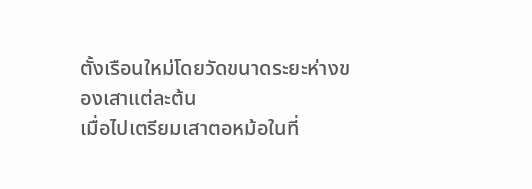ตั้งเรือนใหม่โดยวัดขนาดระยะห่างของเสาแต่ละต้น
เมื่อไปเตรียมเสาตอหม้อในที่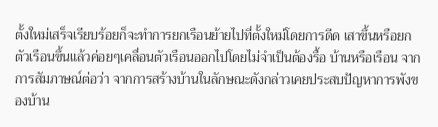ตั้งใหม่เสร็จเรียบร้อยก็จะทำการยกเรือนย้ายไปที่ตั้งใหม่โดยการดีด เสาขึ้นหรือยกตัวเรือนขึ้นแล้วค่อยๆเคลื่อนตัวเรือนออกไปโดยไม่จำเป็นต้องรื้อ บ้านหรือเรือน จากการสัมภาษณ์ต่อว่า จากการสร้างบ้านในลักษณะดังกล่าวเคยประสบปัญหาการพังของบ้าน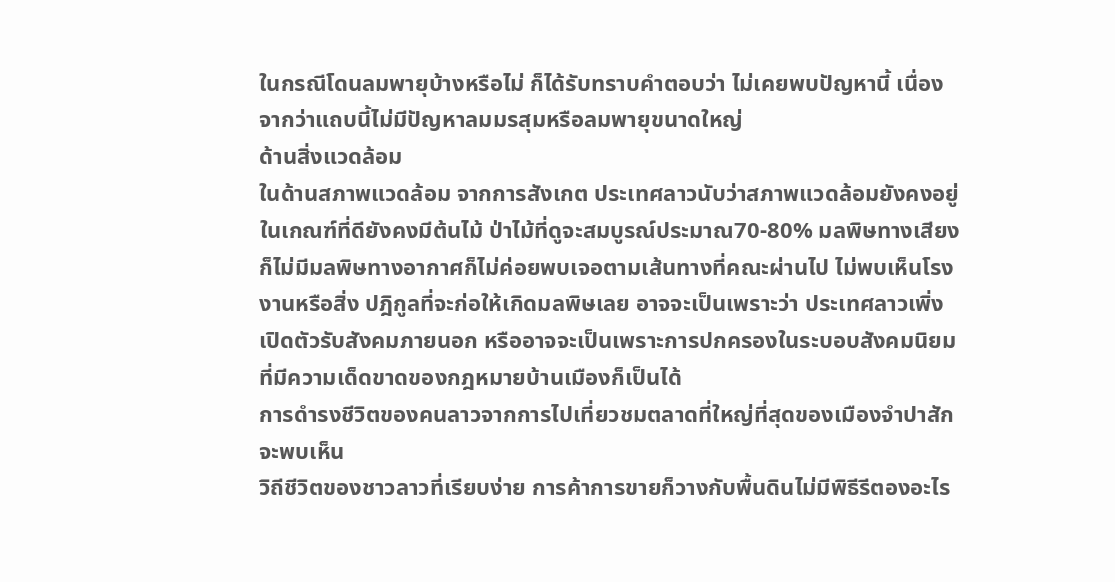ในกรณีโดนลมพายุบ้างหรือไม่ ก็ได้รับทราบคำตอบว่า ไม่เคยพบปัญหานี้ เนื่องจากว่าแถบนี้ไม่มีปัญหาลมมรสุมหรือลมพายุขนาดใหญ่
ด้านสิ่งแวดล้อม
ในด้านสภาพแวดล้อม จากการสังเกต ประเทศลาวนับว่าสภาพแวดล้อมยังคงอยู่ในเกณฑ์ที่ดียังคงมีต้นไม้ ป่าไม้ที่ดูจะสมบูรณ์ประมาณ70-80% มลพิษทางเสียงก็ไม่มีมลพิษทางอากาศก็ไม่ค่อยพบเจอตามเส้นทางที่คณะผ่านไป ไม่พบเห็นโรงงานหรือสิ่ง ปฎิกูลที่จะก่อให้เกิดมลพิษเลย อาจจะเป็นเพราะว่า ประเทศลาวเพิ่งเปิดตัวรับสังคมภายนอก หรืออาจจะเป็นเพราะการปกครองในระบอบสังคมนิยมที่มีความเด็ดขาดของกฎหมายบ้านเมืองก็เป็นได้
การดำรงชีวิตของคนลาวจากการไปเที่ยวชมตลาดที่ใหญ่ที่สุดของเมืองจำปาสักจะพบเห็น
วิถีชีวิตของชาวลาวที่เรียบง่าย การค้าการขายก็วางกับพื้นดินไม่มีพิธีรีตองอะไร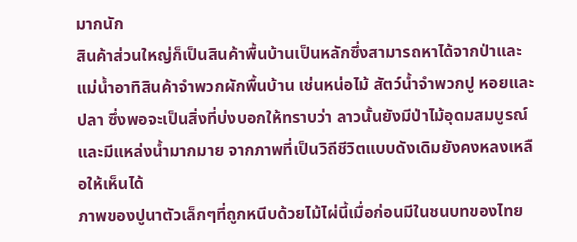มากนัก
สินค้าส่วนใหญ่ก็เป็นสินค้าพื้นบ้านเป็นหลักซึ่งสามารถหาได้จากป่าและแม่น้ำอาทิสินค้าจำพวกผักพื้นบ้าน เช่นหน่อไม้ สัตว์น้ำจำพวกปู หอยและปลา ซึ่งพอจะเป็นสิ่งที่บ่งบอกให้ทราบว่า ลาวนั้นยังมีป่าไม้อุดมสมบูรณ์และมีแหล่งน้ำมากมาย จากภาพที่เป็นวิถีชีวิตแบบดังเดิมยังคงหลงเหลือให้เห็นได้
ภาพของปูนาตัวเล็กๆที่ถูกหนีบด้วยไม้ไผ่นี้เมื่อก่อนมีในชนบทของไทย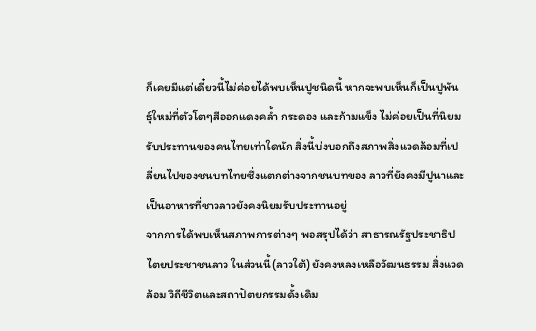ก็เคยมีแต่เดี๋ยวนี้ไม่ค่อยได้พบเห็นปูชนิดนี้ หากจะพบเห็นก็เป็นปูพันธุ์ใหม่ที่ตัวโตๆสีออกแดงคล้ำ กระดอง และก้ามแข็ง ไม่ค่อยเป็นที่นิยมรับประทานของคนไทยเท่าใดนัก สิ่งนี้บ่งบอกถึงสภาพสิ่งแวดล้อมที่เปลี่ยนไปของชนบทไทยซึ่งแตกต่างจากชนบทของ ลาวที่ยังคงมีปูนาและเป็นอาหารที่ชาวลาวยังคงนิยมรับประทานอยู่
จากการได้พบเห็นสภาพการต่างๆ พอสรุปได้ว่า สาธารณรัฐประชาธิปไตยประชาชนลาว ในส่วนนี้(ลาวใต้) ยังคงหลงเหลือวัฒนธรรม สิ่งแวดล้อม วิถีชีวิตและสถาปัตยกรรมดั้งเดิม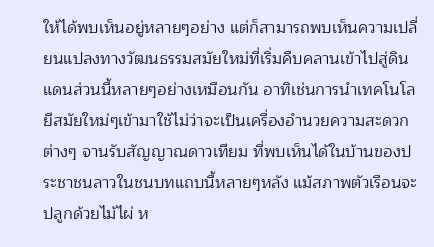ให้ได้พบเห็นอยู่หลายๆอย่าง แต่ก็สามารถพบเห็นความเปลี่ยนแปลงทางวัฒนธรรมสมัยใหม่ที่เริ่มคืบคลานเข้าไปสู่ดินแดนส่วนนี้หลายๆอย่างเหมือนกัน อาทิเช่นการนำเทคโนโลยีสมัยใหม่ๆเข้ามาใช้ไม่ว่าจะเป็นเครื่องอำนวยความสะดวกต่างๆ จานรับสัญญาณดาวเทียม ที่พบเห็นได้ในบ้านของประชาชนลาวในชนบทแถบนี้หลายๆหลัง แม้สภาพตัวเรือนจะปลูกด้วยไม้ไผ่ ห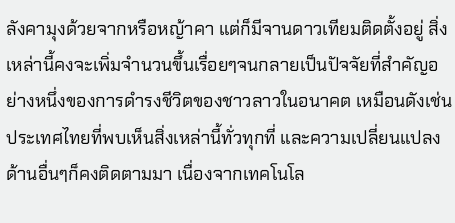ลังคามุงด้วยจากหรือหญ้าคา แต่ก็มีจานดาวเทียมติดตั้งอยู่ สิ่งเหล่านี้คงจะเพิ่มจำนวนขึ้นเรื่อยๆจนกลายเป็นปัจจัยที่สำคัญอย่างหนึ่งของการดำรงชีวิตของชาวลาวในอนาคต เหมือนดังเช่นประเทศไทยที่พบเห็นสิ่งเหล่านี้ทั่วทุกที่ และความเปลี่ยนแปลงด้านอื่นๆก็คงติดตามมา เนื่องจากเทคโนโล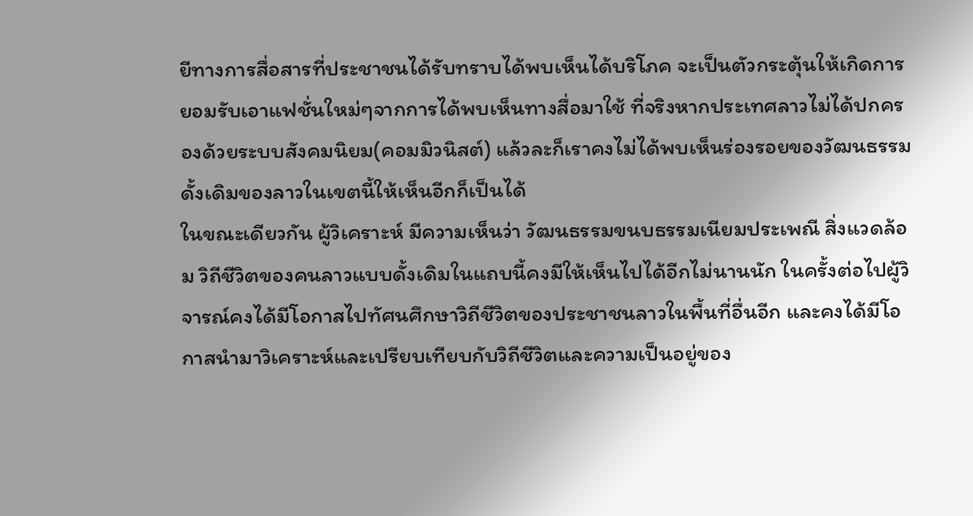ยีทางการสื่อสารที่ประชาชนได้รับทราบได้พบเห็นได้บริโภค จะเป็นตัวกระตุ้นให้เกิดการยอมรับเอาแฟชั่นใหม่ๆจากการได้พบเห็นทางสื่อมาใช้ ที่จริงหากประเทศลาวไม่ได้ปกครองด้วยระบบสังคมนิยม(คอมมิวนิสต์) แล้วละก็เราคงไม่ได้พบเห็นร่องรอยของวัฒนธรรมดั้งเดิมของลาวในเขตนี้ให้เห็นอีกก็เป็นได้
ในขณะเดียวกัน ผู้วิเคราะห์ มีความเห็นว่า วัฒนธรรมขนบธรรมเนียมประเพณี สิ่งแวดล้อม วิถีชีวิตของคนลาวแบบดั้งเดิมในแถบนี้คงมีให้เห็นไปได้อีกไม่นานนัก ในครั้งต่อไปผู้วิจารณ์คงได้มีโอกาสไปทัศนศึกษาวิถีชีวิตของประชาชนลาวในพื้นที่อื่นอีก และคงได้มีโอกาสนำมาวิเคราะห์และเปรียบเทียบกับวิถีชีวิตและความเป็นอยู่ของ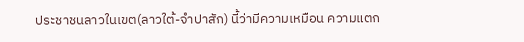ประชาชนลาวในเขต(ลาวใต้-จำปาสัก) นี้ว่ามีความเหมือน ความแตก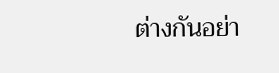ต่างกันอย่า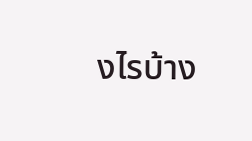งไรบ้าง